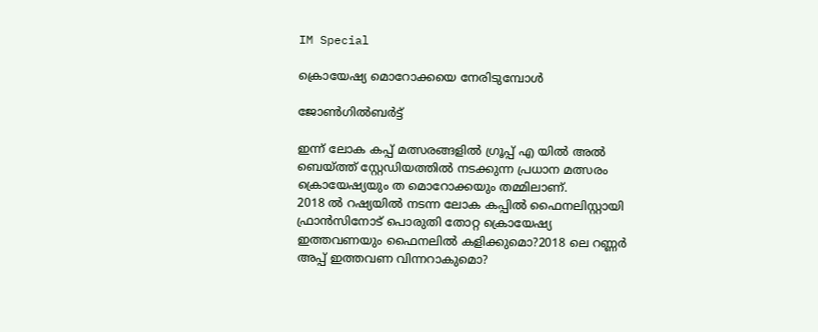IM Special

ക്രൊയേഷ്യ മൊറോക്കയെ നേരിടുമ്പോള്‍

ജോണ്‍ഗില്‍ബര്‍ട്ട്

ഇന്ന് ലോക കപ്പ് മത്സരങ്ങളില്‍ ഗ്രൂപ്പ് എ യില്‍ അല്‍ ബെയ്ത്ത് സ്റ്റേഡിയത്തില്‍ നടക്കുന്ന പ്രധാന മത്സരം ക്രൊയേഷ്യയും ത മൊറോക്കയും തമ്മിലാണ്.
2018 ല്‍ റഷ്യയില്‍ നടന്ന ലോക കപ്പില്‍ ഫൈനലിസ്റ്റായി ഫ്രാന്‍സിനോട് പൊരുതി തോറ്റ ക്രൊയേഷ്യ ഇത്തവണയും ഫൈനലില്‍ കളിക്കുമൊ?2018 ലെ റണ്ണര്‍ അപ്പ് ഇത്തവണ വിന്നറാകുമൊ?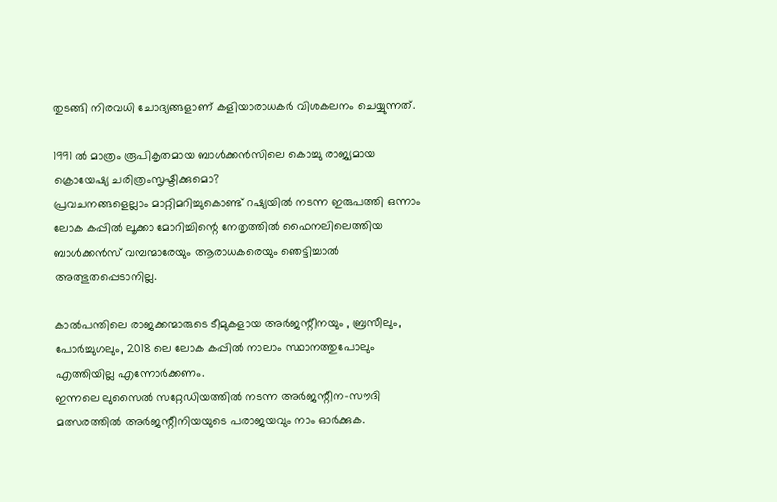തുടങ്ങി നിരവധി ചോദ്യങ്ങളാണ് കളിയാരാധകര്‍ വിശകലനം ചെയ്യുന്നത്.

1991 ല്‍ മാത്രം രൂപികൃതമായ ബാള്‍ക്കന്‍സിലെ കൊച്ചു രാജ്യമായ ക്രൊയേഷ്യ ചരിത്രംസൃഷ്ടിക്കുമൊ?
പ്രവചനങ്ങളെല്ലാം മാറ്റിമറിച്ചുകൊണ്ട് റഷ്യയില്‍ നടന്ന ഇരുപത്തി ഒന്നാം ലോക കപ്പില്‍ ലൂക്കാ മോറിച്ചിന്റെ നേതൃത്തില്‍ ഫൈനലിലെത്തിയ ബാള്‍ക്കന്‍സ് വമ്പന്മാരേയും ആരാധകരെയും ഞെട്ടിച്ചാല്‍ അത്ഭുതപ്പെടാനില്ല.

കാല്‍പന്തിലെ രാജക്കന്മാരുടെ ടീമുകളായ അര്‍ജന്റീനയും , ബ്രസീലും, പോര്‍ച്ചുഗലും, 2018 ലെ ലോക കപ്പില്‍ നാലാം സ്ഥാനത്തുപോലും എത്തിയില്ല എന്നോര്‍ക്കണം.
ഇന്നലെ ലുസൈല്‍ സറ്റേഡിയത്തില്‍ നടന്ന അര്‍ജന്റീന-സൗദി മത്സരത്തില്‍ അര്‍ജന്റീനിയയുടെ പരാജയവും നാം ഓര്‍ക്കുക.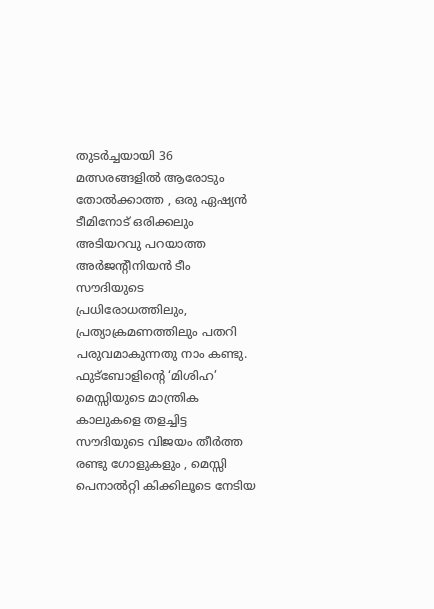തുടര്‍ച്ചയായി 36 മത്സരങ്ങളില്‍ ആരോടും തോല്‍ക്കാത്ത , ഒരു ഏഷ്യന്‍ ടീമിനോട് ഒരിക്കലും അടിയറവു പറയാത്ത അര്‍ജന്റീനിയന്‍ ടീം സൗദിയുടെ പ്രധിരോധത്തിലും, പ്രത്യാക്രമണത്തിലും പതറി പരുവമാകുന്നതു നാം കണ്ടു. ഫുട്‌ബോളിന്റെ ‘മിശിഹ’ മെസ്സിയുടെ മാന്ത്രിക കാലുകളെ തളച്ചിട്ട സൗദിയുടെ വിജയം തീര്‍ത്ത രണ്ടു ഗോളുകളും , മെസ്സി പെനാല്‍റ്റി കിക്കിലൂടെ നേടിയ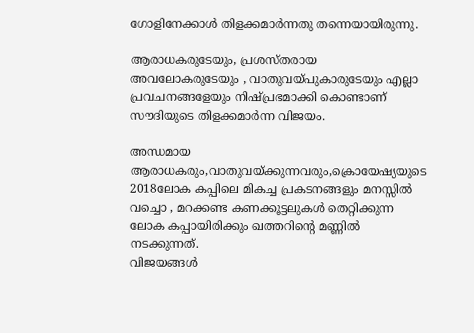ഗോളിനേക്കാള്‍ തിളക്കമാര്‍ന്നതു തന്നെയായിരുന്നു.

ആരാധകരുടേയും, പ്രശസ്തരായ അവലോകരുടേയും , വാതുവയ്പുകാരുടേയും എല്ലാ പ്രവചനങ്ങളേയും നിഷ്പ്രഭമാക്കി കൊണ്ടാണ് സൗദിയുടെ തിളക്കമാര്‍ന്ന വിജയം.

അന്ധമായ ആരാധകരും,വാതുവയ്ക്കുന്നവരും,ക്രൊയേഷ്യയുടെ 2018ലോക കപ്പിലെ മികച്ച പ്രകടനങ്ങളും മനസ്സില്‍ വച്ചൊ , മറക്കണ്ട കണക്കൂട്ടലുകള്‍ തെറ്റിക്കുന്ന ലോക കപ്പായിരിക്കും ഖത്തറിന്റെ മണ്ണില്‍ നടക്കുന്നത്.
വിജയങ്ങള്‍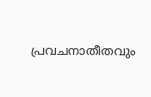പ്രവചനാതീതവും